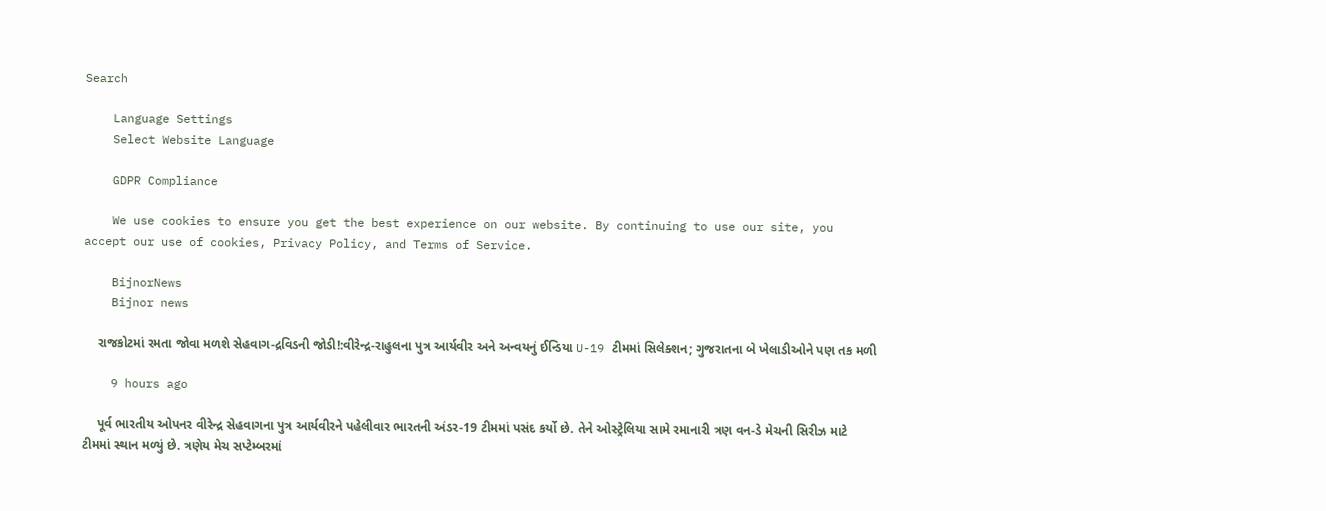Search

    Language Settings
    Select Website Language

    GDPR Compliance

    We use cookies to ensure you get the best experience on our website. By continuing to use our site, you accept our use of cookies, Privacy Policy, and Terms of Service.

    BijnorNews
    Bijnor news

    રાજકોટમાં રમતા જોવા મળશે સેહવાગ-દ્રવિડની જોડી!:વીરેન્દ્ર-રાહુલના પુત્ર આર્યવીર અને અન્વયનું ઈન્ડિયા U-19 ટીમમાં સિલેક્શન; ગુજરાતના બે ખેલાડીઓને પણ તક મળી

    9 hours ago

    પૂર્વ ભારતીય ઓપનર વીરેન્દ્ર સેહવાગના પુત્ર આર્યવીરને પહેલીવાર ભારતની અંડર-19 ટીમમાં પસંદ કર્યો છે. તેને ઓસ્ટ્રેલિયા સામે રમાનારી ત્રણ વન-ડે મેચની સિરીઝ માટે ટીમમાં સ્થાન મળ્યું છે. ત્રણેય મેચ સપ્ટેમ્બરમાં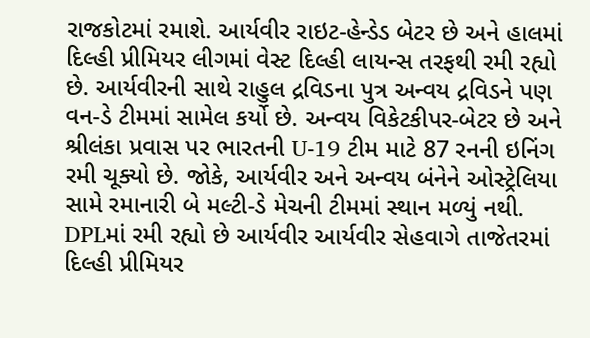રાજકોટમાં રમાશે. આર્યવીર રાઇટ-હેન્ડેડ બેટર છે અને હાલમાં દિલ્હી પ્રીમિયર લીગમાં વેસ્ટ દિલ્હી લાયન્સ તરફથી રમી રહ્યો છે. આર્યવીરની સાથે રાહુલ દ્રવિડના પુત્ર અન્વય દ્રવિડને પણ વન-ડે ટીમમાં સામેલ કર્યો છે. અન્વય વિકેટકીપર-બેટર છે અને શ્રીલંકા પ્રવાસ પર ભારતની U-19 ટીમ માટે 87 રનની ઇનિંગ રમી ચૂક્યો છે. જોકે, આર્યવીર અને અન્વય બંનેને ઓસ્ટ્રેલિયા સામે રમાનારી બે મલ્ટી-ડે મેચની ટીમમાં સ્થાન મળ્યું નથી. DPLમાં રમી રહ્યો છે આર્યવીર આર્યવીર સેહવાગે તાજેતરમાં દિલ્હી પ્રીમિયર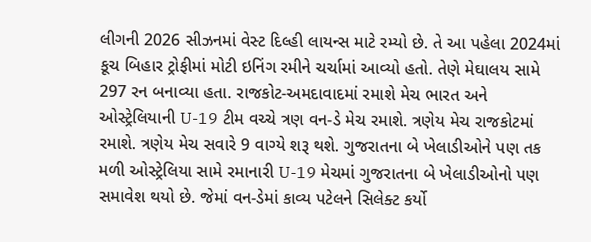લીગની 2026 સીઝનમાં વેસ્ટ દિલ્હી લાયન્સ માટે રમ્યો છે. તે આ પહેલા 2024માં કૂચ બિહાર ટ્રોફીમાં મોટી ઇનિંગ રમીને ચર્ચામાં આવ્યો હતો. તેણે મેઘાલય સામે 297 રન બનાવ્યા હતા. રાજકોટ-અમદાવાદમાં રમાશે મેચ ભારત અને ઓસ્ટ્રેલિયાની U-19 ટીમ વચ્ચે ત્રણ વન-ડે મેચ રમાશે. ત્રણેય મેચ રાજકોટમાં રમાશે. ત્રણેય મેચ સવારે 9 વાગ્યે શરૂ થશે. ગુજરાતના બે ખેલાડીઓને પણ તક મળી ઓસ્ટ્રેલિયા સામે રમાનારી U-19 મેચમાં ગુજરાતના બે ખેલાડીઓનો પણ સમાવેશ થયો છે. જેમાં વન-ડેમાં કાવ્ય પટેલને સિલેક્ટ કર્યો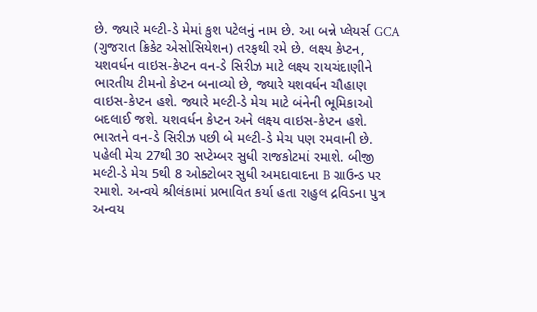છે. જ્યારે મલ્ટી-ડે મેમાં કુશ પટેલનું નામ છે. આ બન્ને પ્લેયર્સ GCA (ગુજરાત ક્રિકેટ એસોસિયેશન) તરફથી રમે છે. લક્ષ્ય કેપ્ટન, યશવર્ધન વાઇસ-કેપ્ટન વન-ડે સિરીઝ માટે લક્ષ્ય રાયચંદાણીને ભારતીય ટીમનો કેપ્ટન બનાવ્યો છે, જ્યારે યશવર્ધન ચૌહાણ વાઇસ-કેપ્ટન હશે. જ્યારે મલ્ટી-ડે મેચ માટે બંનેની ભૂમિકાઓ બદલાઈ જશે. યશવર્ધન કેપ્ટન અને લક્ષ્ય વાઇસ-કેપ્ટન હશે. ભારતને વન-ડે સિરીઝ પછી બે મલ્ટી-ડે મેચ પણ રમવાની છે. પહેલી મેચ 27થી 30 સપ્ટેમ્બર સુધી રાજકોટમાં રમાશે. બીજી મલ્ટી-ડે મેચ 5થી 8 ઓક્ટોબર સુધી અમદાવાદના B ગ્રાઉન્ડ પર રમાશે. અન્વયે શ્રીલંકામાં પ્રભાવિત કર્યા હતા રાહુલ દ્રવિડના પુત્ર અન્વય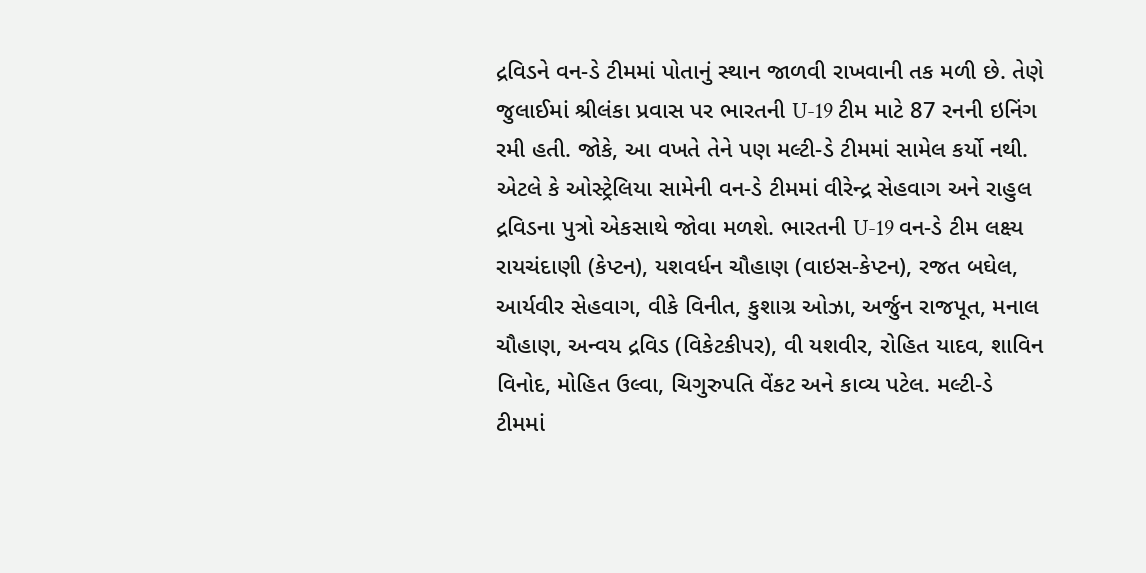દ્રવિડને વન-ડે ટીમમાં પોતાનું સ્થાન જાળવી રાખવાની તક મળી છે. તેણે જુલાઈમાં શ્રીલંકા પ્રવાસ પર ભારતની U-19 ટીમ માટે 87 રનની ઇનિંગ રમી હતી. જોકે, આ વખતે તેને પણ મલ્ટી-ડે ટીમમાં સામેલ કર્યો નથી. એટલે કે ઓસ્ટ્રેલિયા સામેની વન-ડે ટીમમાં વીરેન્દ્ર સેહવાગ અને રાહુલ દ્રવિડના પુત્રો એકસાથે જોવા મળશે. ભારતની U-19 વન-ડે ટીમ લક્ષ્ય રાયચંદાણી (કેપ્ટન), યશવર્ધન ચૌહાણ (વાઇસ-કેપ્ટન), રજત બઘેલ, આર્યવીર સેહવાગ, વીકે વિનીત, કુશાગ્ર ઓઝા, અર્જુન રાજપૂત, મનાલ ચૌહાણ, અન્વય દ્રવિડ (વિકેટકીપર), વી યશવીર, રોહિત યાદવ, શાવિન વિનોદ, મોહિત ઉલ્વા, ચિગુરુપતિ વેંકટ અને કાવ્ય પટેલ. મલ્ટી-ડે ટીમમાં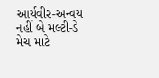આર્યવીર-અન્વય નહીં બે મલ્ટી-ડે મેચ માટે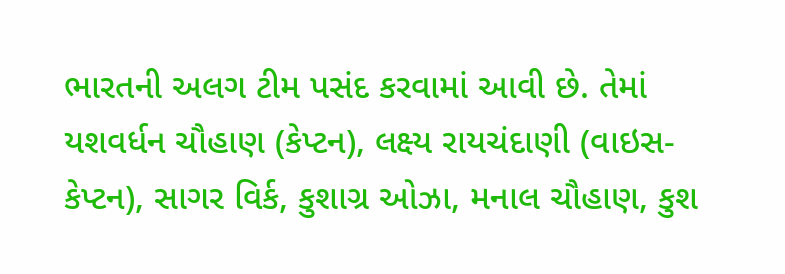ભારતની અલગ ટીમ પસંદ કરવામાં આવી છે. તેમાં યશવર્ધન ચૌહાણ (કેપ્ટન), લક્ષ્ય રાયચંદાણી (વાઇસ-કેપ્ટન), સાગર વિર્ક, કુશાગ્ર ઓઝા, મનાલ ચૌહાણ, કુશ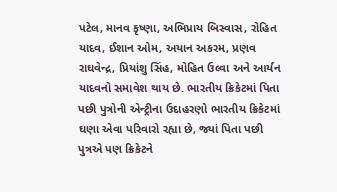પટેલ, માનવ કૃષ્ણા, અભિપ્રાય બિસ્વાસ, રોહિત યાદવ, ઈશાન ઓમ, અયાન અકરમ, પ્રણવ રાઘવેન્દ્ર, પ્રિયાંશુ સિંહ, મોહિત ઉલ્વા અને આર્યન યાદવનો સમાવેશ થાય છે. ભારતીય ક્રિકેટમાં પિતા પછી પુત્રોની એન્ટ્રીના ઉદાહરણો ભારતીય ક્રિકેટમાં ઘણા એવા પરિવારો રહ્યા છે, જ્યાં પિતા પછી પુત્રએ પણ ક્રિકેટને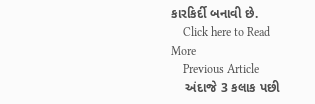કારકિર્દી બનાવી છે.
    Click here to Read More
    Previous Article
    અંદાજે 3 કલાક પછી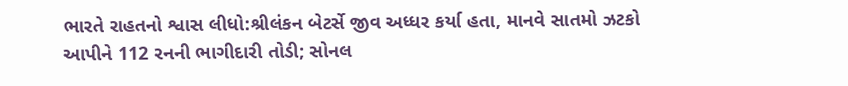ભારતે રાહતનો શ્વાસ લીધો:શ્રીલંકન બેટર્સે જીવ અધ્ધર કર્યા હતા, માનવે સાતમો ઝટકો આપીને 112 રનની ભાગીદારી તોડી; સોનલ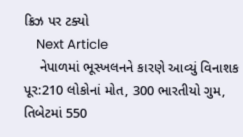ક્રિઝ પર ટક્યો
    Next Article
    નેપાળમાં ભૂસ્ખલનને કારણે આવ્યું વિનાશક પૂર:210 લોકોનાં મોત, 300 ભારતીયો ગુમ, તિબેટમાં 550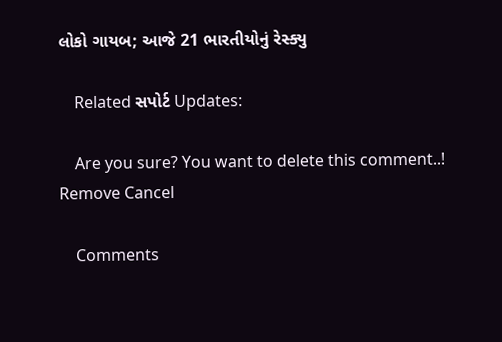લોકો ગાયબ; આજે 21 ભારતીયોનું રેસ્ક્યુ

    Related સપોર્ટ Updates:

    Are you sure? You want to delete this comment..! Remove Cancel

    Comments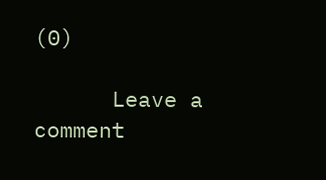(0)

      Leave a comment